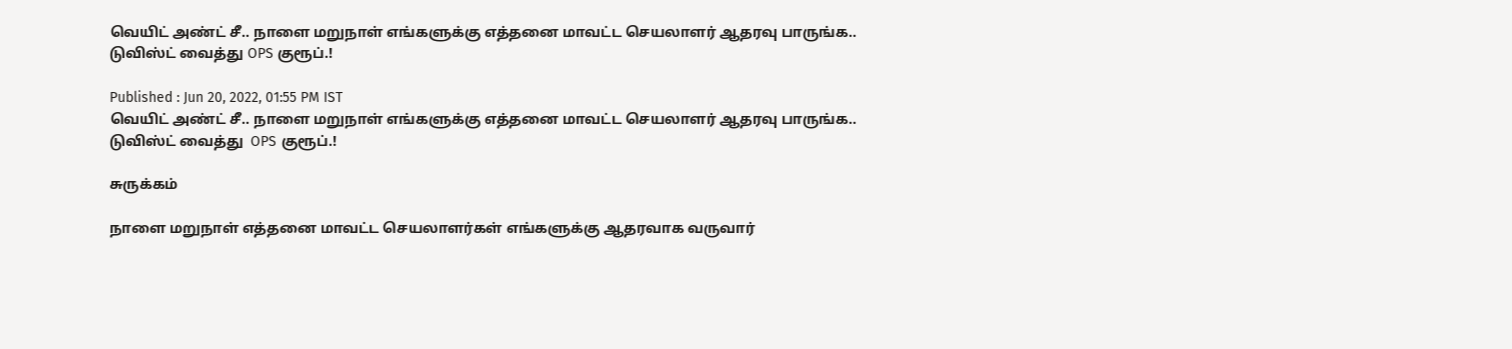வெயிட் அண்ட் சீ.. நாளை மறுநாள் எங்களுக்கு எத்தனை மாவட்ட செயலாளர் ஆதரவு பாருங்க.. டுவிஸ்ட் வைத்து OPS குரூப்.!

Published : Jun 20, 2022, 01:55 PM IST
வெயிட் அண்ட் சீ.. நாளை மறுநாள் எங்களுக்கு எத்தனை மாவட்ட செயலாளர் ஆதரவு பாருங்க.. டுவிஸ்ட் வைத்து  OPS குரூப்.!

சுருக்கம்

நாளை மறுநாள் எத்தனை மாவட்ட செயலாளர்கள் எங்களுக்கு ஆதரவாக வருவார்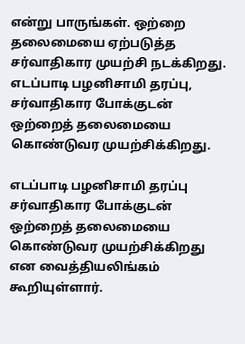என்று பாருங்கள். ஒற்றை தலைமையை ஏற்படுத்த சர்வாதிகார முயற்சி நடக்கிறது. எடப்பாடி பழனிசாமி தரப்பு, சர்வாதிகார போக்குடன் ஒற்றைத் தலைமையை கொண்டுவர முயற்சிக்கிறது.

எடப்பாடி பழனிசாமி தரப்பு சர்வாதிகார போக்குடன் ஒற்றைத் தலைமையை கொண்டுவர முயற்சிக்கிறது என வைத்தியலிங்கம் கூறியுள்ளார்.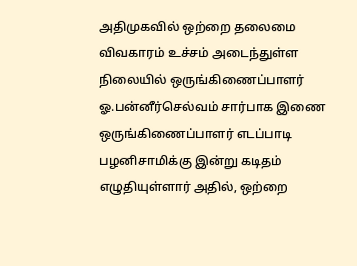அதிமுகவில் ஒற்றை தலைமை விவகாரம் உச்சம் அடைந்துள்ள நிலையில் ஒருங்கிணைப்பாளர் ஓ.பன்னீர்செல்வம் சார்பாக இணை ஒருங்கிணைப்பாளர் எடப்பாடி பழனிசாமிக்கு இன்று கடிதம் எழுதியுள்ளார் அதில், ஒற்றை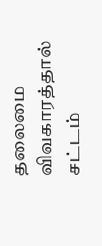தலைமை விவகாரத்தால் சட்டம்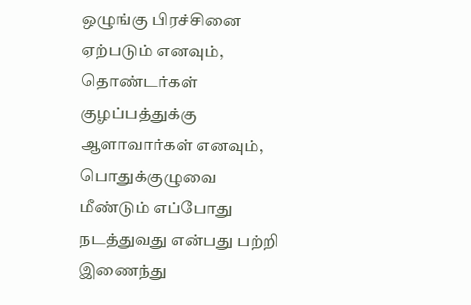ஒழுங்கு பிரச்சினை ஏற்படும் எனவும், தொண்டர்கள் குழப்பத்துக்கு ஆளாவார்கள் எனவும், பொதுக்குழுவை மீண்டும் எப்போது நடத்துவது என்பது பற்றி இணைந்து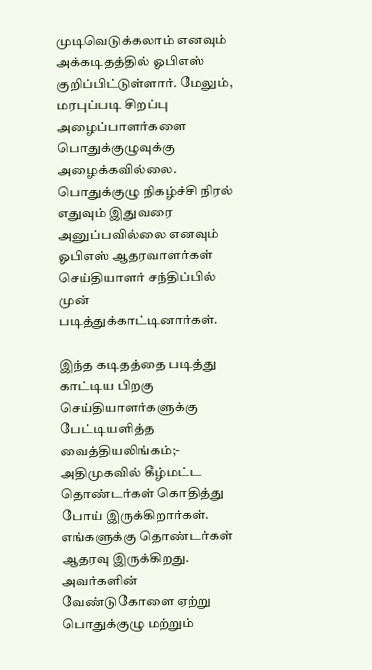முடிவெடுக்கலாம் எனவும் அக்கடிதத்தில் ஓபிஎஸ் குறிப்பிட்டுள்ளார். மேலும், மரபுப்படி சிறப்பு அழைப்பாளர்களை பொதுக்குழுவுக்கு அழைக்கவில்லை. பொதுக்குழு நிகழ்ச்சி நிரல் எதுவும் இதுவரை அனுப்பவில்லை எனவும் ஓபிஎஸ் ஆதரவாளர்கள் செய்தியாளர் சந்திப்பில் முன் படித்துக்காட்டினார்கள்.

இந்த கடிதத்தை படித்து காட்டிய பிறகு செய்தியாளர்களுக்கு பேட்டியளித்த வைத்தியலிங்கம்;- அதிமுகவில் கீழ்மட்ட தொண்டர்கள் கொதித்து போய் இருக்கிறார்கள். எங்களுக்கு தொண்டர்கள் ஆதரவு இருக்கிறது. அவர்களின் வேண்டுகோளை ஏற்று பொதுக்குழு மற்றும்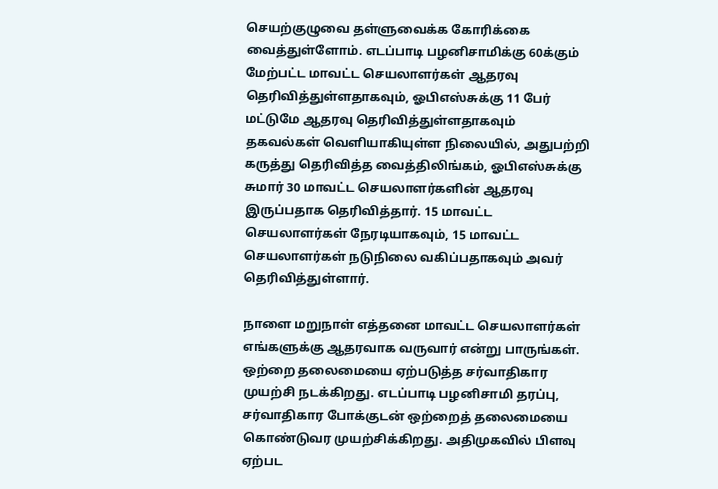செயற்குழுவை தள்ளுவைக்க கோரிக்கை வைத்துள்ளோம். எடப்பாடி பழனிசாமிக்கு 60க்கும் மேற்பட்ட மாவட்ட செயலாளர்கள் ஆதரவு தெரிவித்துள்ளதாகவும், ஓபிஎஸ்சுக்கு 11 பேர் மட்டுமே ஆதரவு தெரிவித்துள்ளதாகவும் தகவல்கள் வெளியாகியுள்ள நிலையில், அதுபற்றி கருத்து தெரிவித்த வைத்திலிங்கம், ஓபிஎஸ்சுக்கு சுமார் 30 மாவட்ட செயலாளர்களின் ஆதரவு இருப்பதாக தெரிவித்தார். 15 மாவட்ட செயலாளர்கள் நேரடியாகவும், 15 மாவட்ட செயலாளர்கள் நடுநிலை வகிப்பதாகவும் அவர் தெரிவித்துள்ளார்.

நாளை மறுநாள் எத்தனை மாவட்ட செயலாளர்கள் எங்களுக்கு ஆதரவாக வருவார் என்று பாருங்கள். ஒற்றை தலைமையை ஏற்படுத்த சர்வாதிகார முயற்சி நடக்கிறது. எடப்பாடி பழனிசாமி தரப்பு, சர்வாதிகார போக்குடன் ஒற்றைத் தலைமையை கொண்டுவர முயற்சிக்கிறது. அதிமுகவில் பிளவு ஏற்பட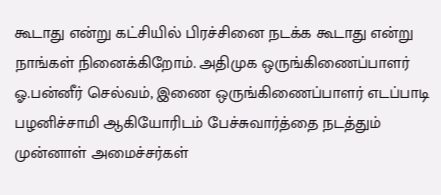கூடாது என்று கட்சியில் பிரச்சினை நடக்க கூடாது என்று நாங்கள் நினைக்கிறோம். அதிமுக ஒருங்கிணைப்பாளர் ஓ.பன்னீர் செல்வம், இணை ஒருங்கிணைப்பாளர் எடப்பாடி பழனிச்சாமி ஆகியோரிடம் பேச்சுவார்த்தை நடத்தும் முன்னாள் அமைச்சர்கள்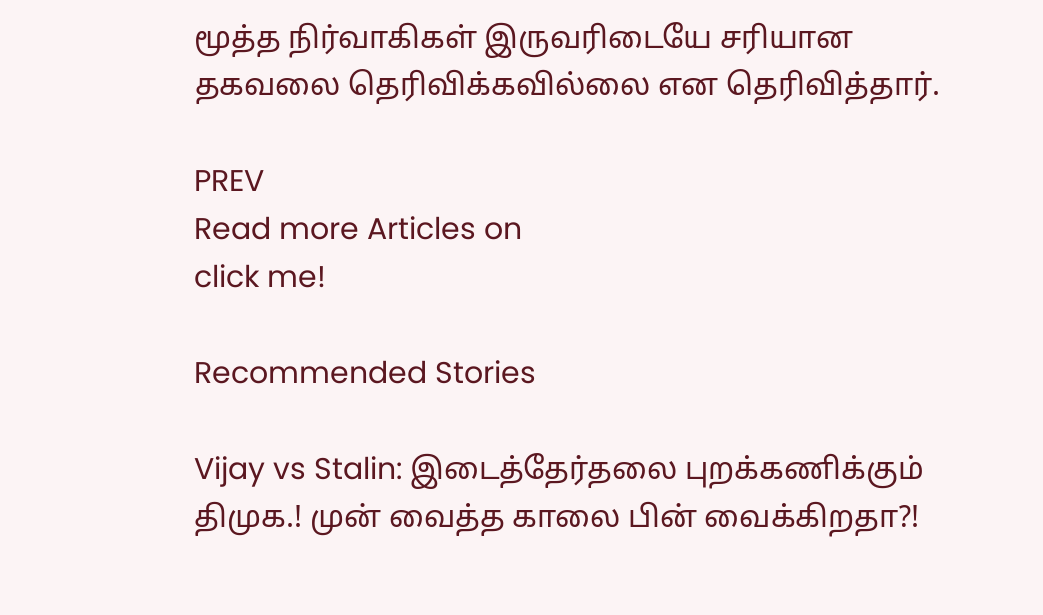மூத்த நிர்வாகிகள் இருவரிடையே சரியான தகவலை தெரிவிக்கவில்லை என தெரிவித்தார்.

PREV
Read more Articles on
click me!

Recommended Stories

Vijay vs Stalin: இடைத்தேர்தலை புறக்கணிக்கும் திமுக.! முன் வைத்த காலை பின் வைக்கிறதா?!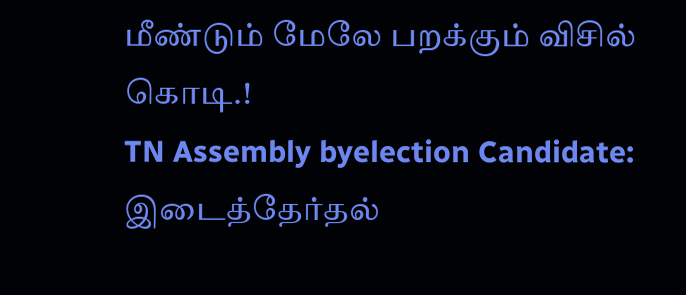மீண்டும் மேலே பறக்கும் விசில் கொடி.!
TN Assembly byelection Candidate: இடைத்தேர்தல்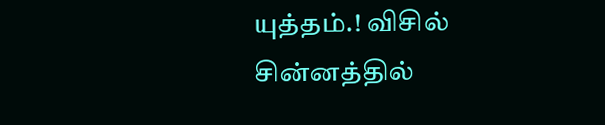யுத்தம்.! விசில் சின்னத்தில்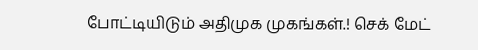போட்டியிடும் அதிமுக முகங்கள்.! செக் மேட்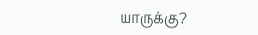யாருக்கு?